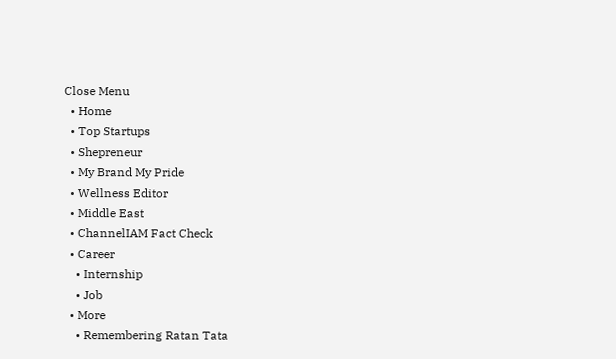Close Menu
  • Home
  • Top Startups
  • Shepreneur
  • My Brand My Pride
  • Wellness Editor
  • Middle East
  • ChannelIAM Fact Check
  • Career
    • Internship
    • Job
  • More
    • Remembering Ratan Tata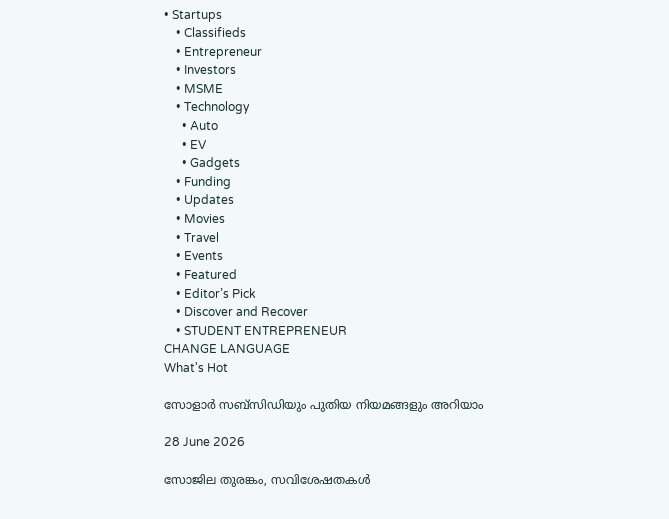• Startups
    • Classifieds
    • Entrepreneur
    • Investors
    • MSME
    • Technology
      • Auto
      • EV
      • Gadgets
    • Funding
    • Updates
    • Movies
    • Travel
    • Events
    • Featured
    • Editor’s Pick
    • Discover and Recover
    • STUDENT ENTREPRENEUR
CHANGE LANGUAGE
What's Hot

സോളാർ സബ്സിഡിയും പുതിയ നിയമങ്ങളും അറിയാം

28 June 2026

സോജില തുരങ്കം, സവിശേഷതകൾ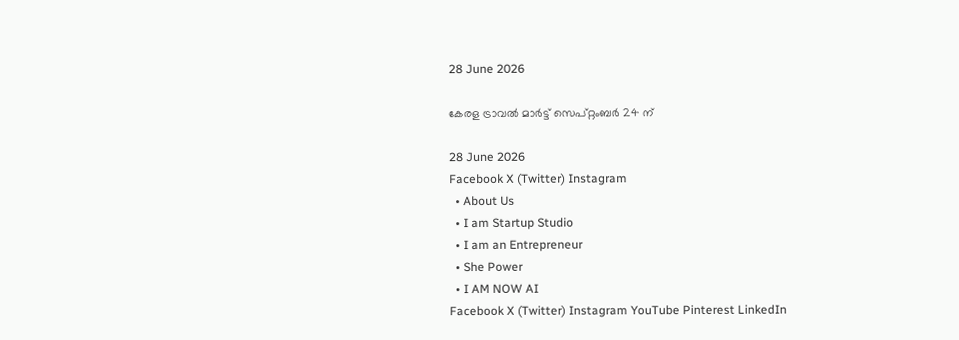28 June 2026

കേരള ട്രാവല്‍ മാര്‍ട്ട് സെപ്റ്റംബര്‍ 24 ന്

28 June 2026
Facebook X (Twitter) Instagram
  • About Us
  • I am Startup Studio
  • I am an Entrepreneur
  • She Power
  • I AM NOW AI
Facebook X (Twitter) Instagram YouTube Pinterest LinkedIn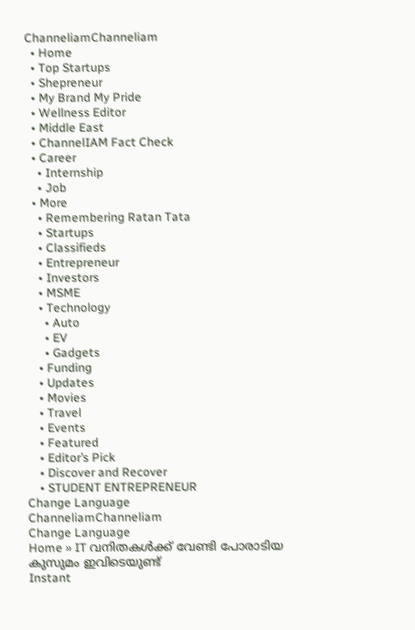ChanneliamChanneliam
  • Home
  • Top Startups
  • Shepreneur
  • My Brand My Pride
  • Wellness Editor
  • Middle East
  • ChannelIAM Fact Check
  • Career
    • Internship
    • Job
  • More
    • Remembering Ratan Tata
    • Startups
    • Classifieds
    • Entrepreneur
    • Investors
    • MSME
    • Technology
      • Auto
      • EV
      • Gadgets
    • Funding
    • Updates
    • Movies
    • Travel
    • Events
    • Featured
    • Editor’s Pick
    • Discover and Recover
    • STUDENT ENTREPRENEUR
Change Language
ChanneliamChanneliam
Change Language
Home » IT വനിതകൾക്ക് വേണ്ടി പോരാടിയ കുസുമം ഇവിടെയുണ്ട്
Instant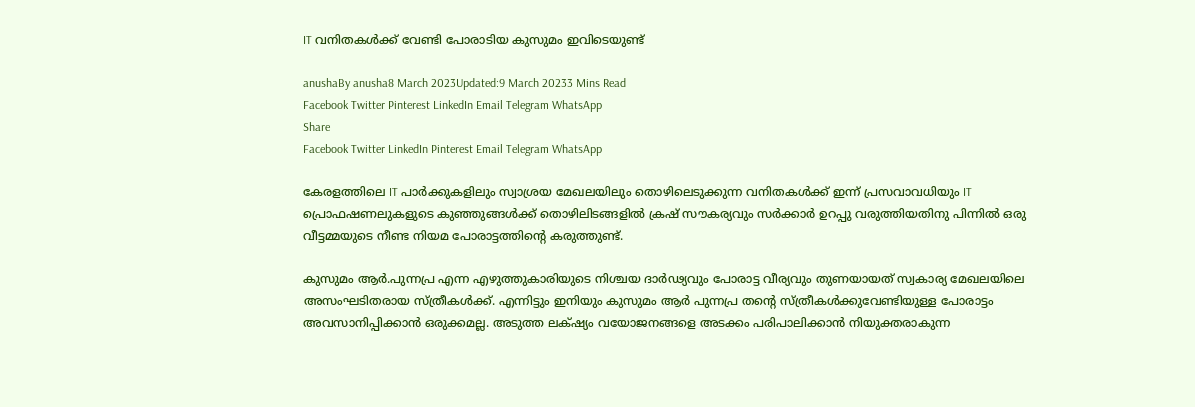IT വനിതകൾക്ക് വേണ്ടി പോരാടിയ കുസുമം ഇവിടെയുണ്ട്

anushaBy anusha8 March 2023Updated:9 March 20233 Mins Read
Facebook Twitter Pinterest LinkedIn Email Telegram WhatsApp
Share
Facebook Twitter LinkedIn Pinterest Email Telegram WhatsApp

കേരളത്തിലെ IT പാർക്കുകളിലും സ്വാശ്രയ മേഖലയിലും തൊഴിലെടുക്കുന്ന വനിതകൾക്ക് ഇന്ന് പ്രസവാവധിയും IT പ്രൊഫഷണലുകളുടെ കുഞ്ഞുങ്ങൾക്ക് തൊഴിലിടങ്ങളിൽ ക്രഷ് സൗകര്യവും സർക്കാർ ഉറപ്പു വരുത്തിയതിനു പിന്നിൽ ഒരു വീട്ടമ്മയുടെ നീണ്ട നിയമ പോരാട്ടത്തിന്റെ കരുത്തുണ്ട്.

കുസുമം ആർ.പുന്നപ്ര എന്ന എഴുത്തുകാരിയുടെ നിശ്ചയ ദാർഢ്യവും പോരാട്ട വീര്യവും തുണയായത് സ്വകാര്യ മേഖലയിലെ അസംഘടിതരായ സ്ത്രീകൾക്ക്. എന്നിട്ടും ഇനിയും കുസുമം ആർ പുന്നപ്ര തന്റെ സ്ത്രീകൾക്കുവേണ്ടിയുള്ള പോരാട്ടം അവസാനിപ്പിക്കാൻ ഒരുക്കമല്ല. അടുത്ത ലക്‌ഷ്യം വയോജനങ്ങളെ അടക്കം പരിപാലിക്കാൻ നിയുക്തരാകുന്ന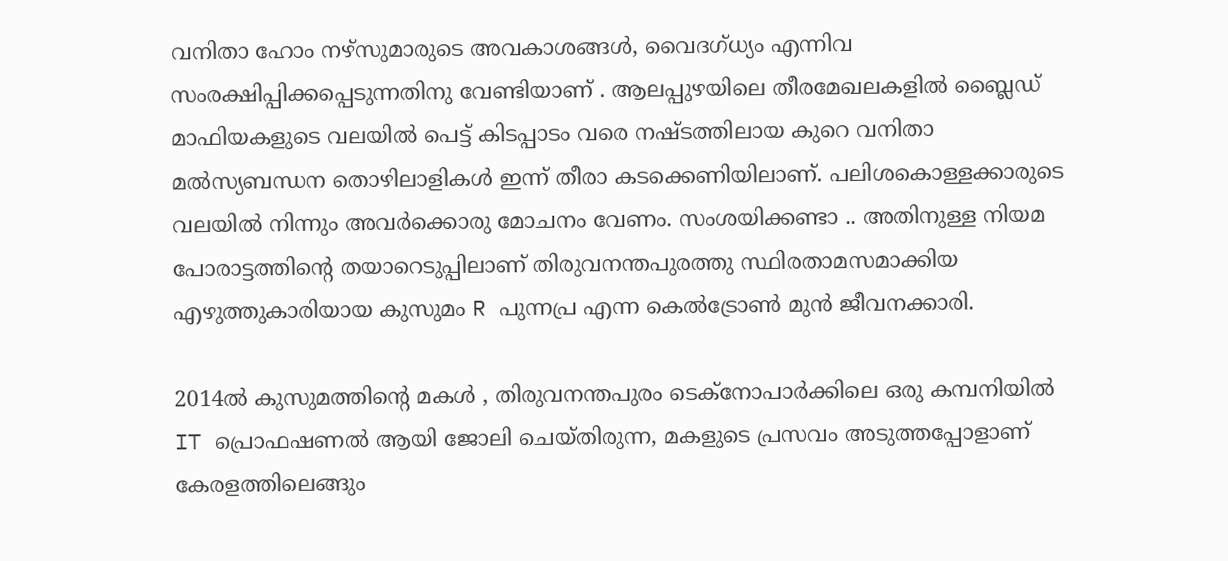വനിതാ ഹോം നഴ്‌സുമാരുടെ അവകാശങ്ങൾ, വൈദഗ്ധ്യം എന്നിവ സംരക്ഷിപ്പിക്കപ്പെടുന്നതിനു വേണ്ടിയാണ് . ആലപ്പുഴയിലെ തീരമേഖലകളിൽ ബ്ലൈഡ് മാഫിയകളുടെ വലയിൽ പെട്ട് കിടപ്പാടം വരെ നഷ്ടത്തിലായ കുറെ വനിതാ മൽസ്യബന്ധന തൊഴിലാളികൾ ഇന്ന് തീരാ കടക്കെണിയിലാണ്. പലിശകൊള്ളക്കാരുടെ വലയിൽ നിന്നും അവർക്കൊരു മോചനം വേണം. സംശയിക്കണ്ടാ .. അതിനുള്ള നിയമ പോരാട്ടത്തിന്റെ തയാറെടുപ്പിലാണ് തിരുവനന്തപുരത്തു സ്ഥിരതാമസമാക്കിയ എഴുത്തുകാരിയായ കുസുമം R പുന്നപ്ര എന്ന കെൽട്രോൺ മുൻ ജീവനക്കാരി.

2014ൽ കുസുമത്തിന്റെ മകൾ , തിരുവനന്തപുരം ടെക്‌നോപാർക്കിലെ ഒരു കമ്പനിയിൽ IT പ്രൊഫഷണൽ ആയി ജോലി ചെയ്തിരുന്ന, മകളുടെ പ്രസവം അടുത്തപ്പോളാണ് കേരളത്തിലെങ്ങും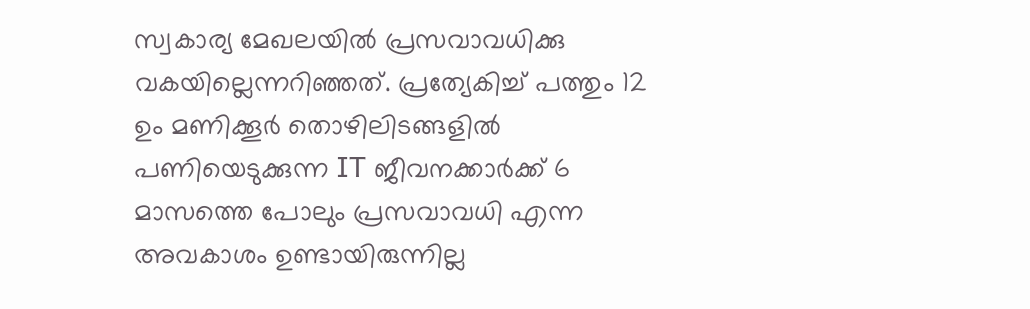സ്വകാര്യ മേഖലയിൽ പ്രസവാവധിക്കു വകയില്ലെന്നറിഞ്ഞത്. പ്രത്യേകിച്ച് പത്തും 12 ഉം മണിക്കൂർ തൊഴിലിടങ്ങളിൽ പണിയെടുക്കുന്ന IT ജീവനക്കാർക്ക് 6 മാസത്തെ പോലും പ്രസവാവധി എന്ന അവകാശം ഉണ്ടായിരുന്നില്ല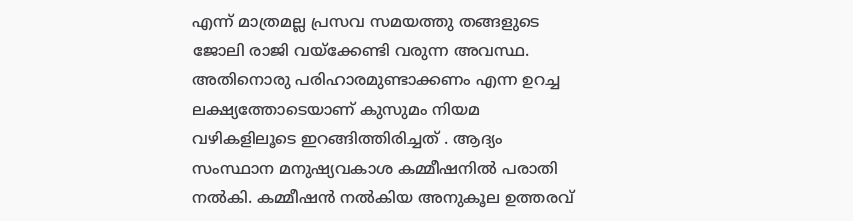എന്ന് മാത്രമല്ല പ്രസവ സമയത്തു തങ്ങളുടെ ജോലി രാജി വയ്‌ക്കേണ്ടി വരുന്ന അവസ്ഥ. അതിനൊരു പരിഹാരമുണ്ടാക്കണം എന്ന ഉറച്ച ലക്ഷ്യത്തോടെയാണ് കുസുമം നിയമ വഴികളിലൂടെ ഇറങ്ങിത്തിരിച്ചത് . ആദ്യം സംസ്ഥാന മനുഷ്യവകാശ കമ്മീഷനിൽ പരാതി നൽകി. കമ്മീഷൻ നൽകിയ അനുകൂല ഉത്തരവ്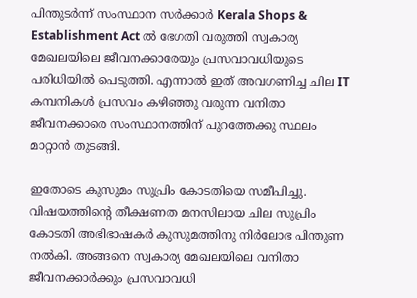പിന്തുടർന്ന് സംസ്ഥാന സർക്കാർ Kerala Shops & Establishment Act ൽ ഭേഗതി വരുത്തി സ്വകാര്യ മേഖലയിലെ ജീവനക്കാരേയും പ്രസവാവധിയുടെ പരിധിയിൽ പെടുത്തി. എന്നാൽ ഇത് അവഗണിച്ച ചില IT കമ്പനികൾ പ്രസവം കഴിഞ്ഞു വരുന്ന വനിതാ ജീവനക്കാരെ സംസ്ഥാനത്തിന് പുറത്തേക്കു സ്ഥലം മാറ്റാൻ തുടങ്ങി.

ഇതോടെ കുസുമം സുപ്രിം കോടതിയെ സമീപിച്ചു. വിഷയത്തിന്റെ തീക്ഷണത മനസിലായ ചില സുപ്രിം കോടതി അഭിഭാഷകർ കുസുമത്തിനു നിർലോഭ പിന്തുണ നൽകി. അങ്ങനെ സ്വകാര്യ മേഖലയിലെ വനിതാ ജീവനക്കാർക്കും പ്രസവാവധി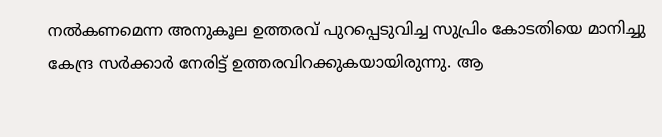നൽകണമെന്ന അനുകൂല ഉത്തരവ് പുറപ്പെടുവിച്ച സുപ്രിം കോടതിയെ മാനിച്ചു കേന്ദ്ര സർക്കാർ നേരിട്ട് ഉത്തരവിറക്കുകയായിരുന്നു. ആ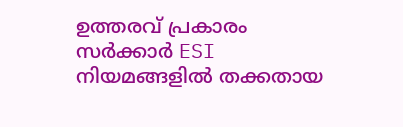ഉത്തരവ് പ്രകാരം സർക്കാർ ESI നിയമങ്ങളിൽ തക്കതായ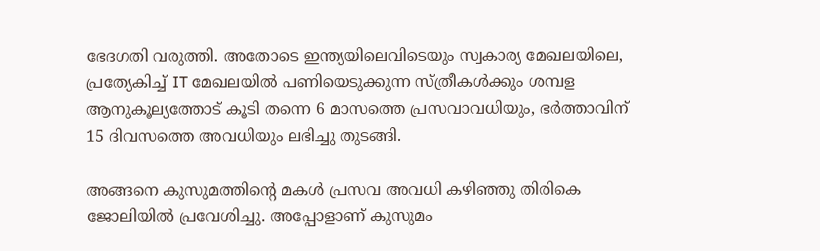ഭേദഗതി വരുത്തി. അതോടെ ഇന്ത്യയിലെവിടെയും സ്വകാര്യ മേഖലയിലെ, പ്രത്യേകിച്ച് IT മേഖലയിൽ പണിയെടുക്കുന്ന സ്ത്രീകൾക്കും ശമ്പള ആനുകൂല്യത്തോട് കൂടി തന്നെ 6 മാസത്തെ പ്രസവാവധിയും, ഭർത്താവിന് 15 ദിവസത്തെ അവധിയും ലഭിച്ചു തുടങ്ങി.

അങ്ങനെ കുസുമത്തിന്റെ മകൾ പ്രസവ അവധി കഴിഞ്ഞു തിരികെ ജോലിയിൽ പ്രവേശിച്ചു. അപ്പോളാണ് കുസുമം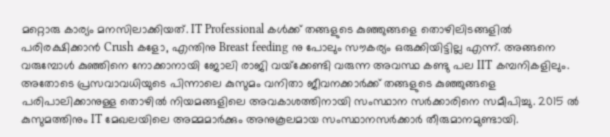മറ്റൊരു കാര്യം മനസിലാക്കിയത്. IT Professional കൾക്ക് തങ്ങളുടെ കുഞ്ഞുങ്ങളെ തൊഴിലിടങ്ങളിൽ പരിരക്ഷിക്കാൻ Crush കളോ, എന്തിനു Breast feeding നു പോലും സൗകര്യം ഒരുക്കിയിട്ടില്ല എന്ന്. അങ്ങനെ വരുമ്പോൾ കുഞ്ഞിനെ നോക്കാനായി ജോലി രാജി വയ്‌ക്കേണ്ടി വരുന്ന അവസ്ഥ കണ്ടു പല IIT കമ്പനികളിലും. അതോടെ പ്രസവാവധിയുടെ പിന്നാലെ കുസുമം വനിതാ ജീവനക്കാർക്ക് തങ്ങളുടെ കുഞ്ഞുങ്ങളെ പരിപാലിക്കാനുള്ള തൊഴിൽ നിയമങ്ങളിലെ അവകാശത്തിനായി സംസ്ഥാന സർക്കാരിനെ സമീപിച്ചു. 2015 ൽ കുസുമത്തിനും IT മേഖലയിലെ അമ്മമാർക്കും അനുകൂലമായ സംസ്ഥാനസർക്കാർ തീരുമാനമുണ്ടായി.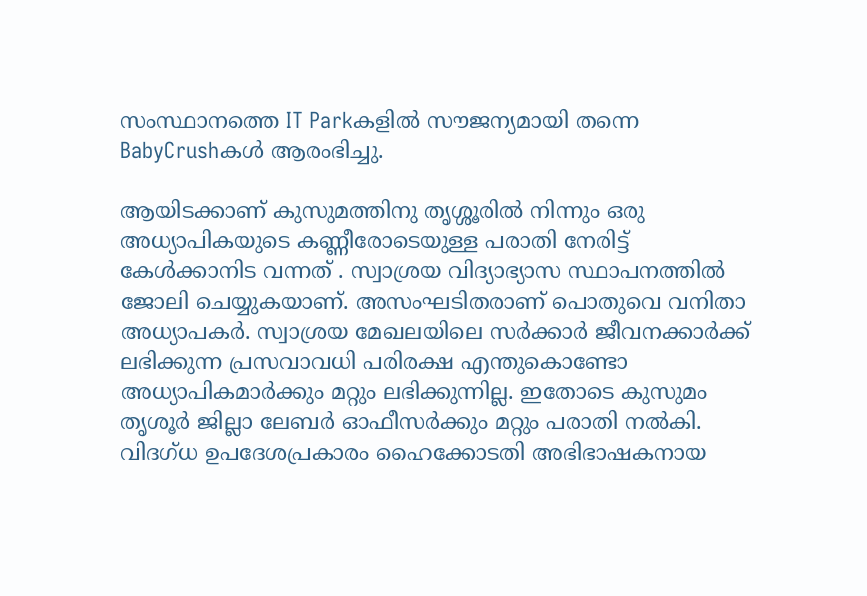സംസ്ഥാനത്തെ IT Parkകളിൽ സൗജന്യമായി തന്നെ BabyCrushകൾ ആരംഭിച്ചു.

ആയിടക്കാണ് കുസുമത്തിനു തൃശ്ശൂരിൽ നിന്നും ഒരു അധ്യാപികയുടെ കണ്ണീരോടെയുള്ള പരാതി നേരിട്ട് കേൾക്കാനിട വന്നത് . സ്വാശ്രയ വിദ്യാഭ്യാസ സ്ഥാപനത്തിൽ ജോലി ചെയ്യുകയാണ്. അസംഘടിതരാണ് പൊതുവെ വനിതാ അധ്യാപകർ. സ്വാശ്രയ മേഖലയിലെ സർക്കാർ ജീവനക്കാർക്ക് ലഭിക്കുന്ന പ്രസവാവധി പരിരക്ഷ എന്തുകൊണ്ടോ അധ്യാപികമാർക്കും മറ്റും ലഭിക്കുന്നില്ല. ഇതോടെ കുസുമം തൃശൂർ ജില്ലാ ലേബർ ഓഫീസർക്കും മറ്റും പരാതി നൽകി. വിദഗ്ധ ഉപദേശപ്രകാരം ഹൈക്കോടതി അഭിഭാഷകനായ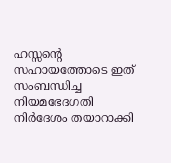ഹസ്സന്റെ സഹായത്തോടെ ഇത് സംബന്ധിച്ച നിയമഭേദഗതി നിർദേശം തയാറാക്കി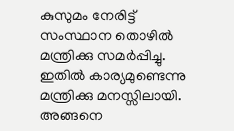കുസുമം നേരിട്ട് സംസ്ഥാന തൊഴിൽ മന്ത്രിക്കു സമർപ്പിച്ചു. ഇതിൽ കാര്യമുണ്ടെന്നു മന്ത്രിക്കു മനസ്സിലായി. അങ്ങനെ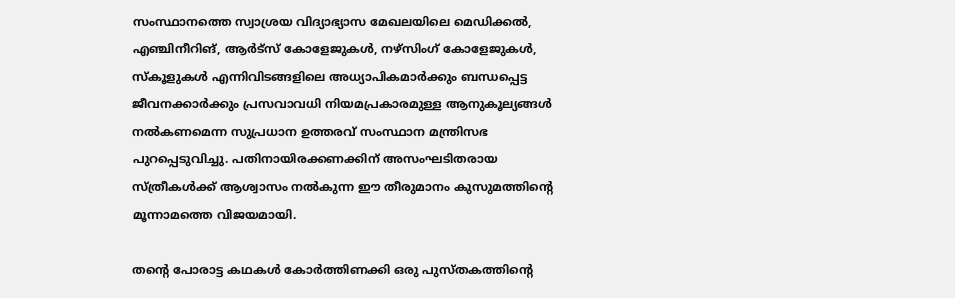സംസ്ഥാനത്തെ സ്വാശ്രയ വിദ്യാഭ്യാസ മേഖലയിലെ മെഡിക്കൽ, എഞ്ചിനീറിങ്, ആർട്സ് കോളേജുകൾ, നഴ്സിംഗ് കോളേജുകൾ, സ്കൂളുകൾ എന്നിവിടങ്ങളിലെ അധ്യാപികമാർക്കും ബന്ധപ്പെട്ട ജീവനക്കാർക്കും പ്രസവാവധി നിയമപ്രകാരമുള്ള ആനുകൂല്യങ്ങൾ നൽകണമെന്ന സുപ്രധാന ഉത്തരവ് സംസ്ഥാന മന്ത്രിസഭ പുറപ്പെടുവിച്ചു. പതിനായിരക്കണക്കിന് അസംഘടിതരായ സ്ത്രീകൾക്ക് ആശ്വാസം നൽകുന്ന ഈ തീരുമാനം കുസുമത്തിന്റെ മൂന്നാമത്തെ വിജയമായി.

തന്റെ പോരാട്ട കഥകൾ കോർത്തിണക്കി ഒരു പുസ്തകത്തിന്റെ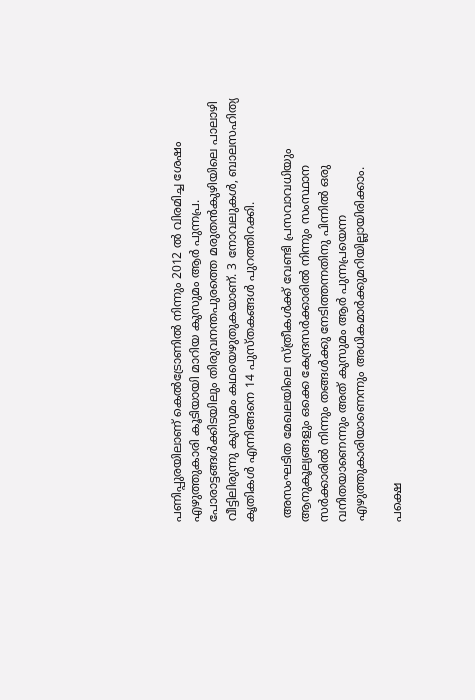പണിപ്പുരയിലാണ് കെൽട്രോണിൽ നിന്നും 2012 ൽ വിരമിച്ച ശേഷം എഴുത്തുകാരി കൂടിയായി മാറിയ കുസുമം ആർ പുന്നപ്ര. പോരാട്ടങ്ങൾക്കിടയിലും തിരുവനന്തപുരത്തെ മരുതൻകുഴിയിലെ പാലാഴി വീട്ടിലിരുന്നു കുസുമം കഥയെഴുതുകയാണ്. 3 നോവലുകൾ, ബാലസഹിത്യ കൃതികൾ എന്നിങ്ങനെ 14 പുസ്തകങ്ങൾ പുറത്തിറക്കി.

 അസംഘടിത മേഖലയിലെ സ്ത്രീകൾക്ക് വേണ്ടി പ്രസവാവധിയും ആനുകൂല്യങ്ങളും ഒക്കെ കേന്ദ്രസർക്കാരിൽ നിന്നും സംസ്ഥാന സർക്കാരിൽ നിന്നും തങ്ങൾക്കു നേടിത്തന്നതിനു പിന്നിൽ ഒരു വനിതയാണെന്നും അത് കുസുമം ആർ പുന്നപ്രയെന്ന എഴുത്തുകാരിയാണെന്നും അധികമാർക്കുമറിയില്ലായിരിക്കാം.

പക്ഷെ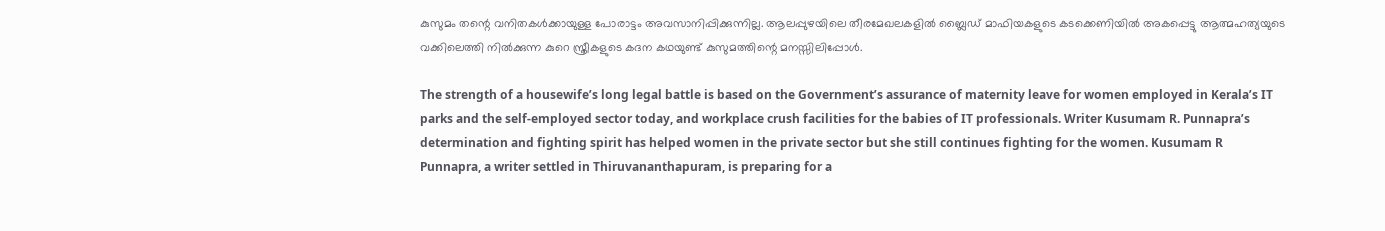കുസുമം തന്റെ വനിതകൾക്കായുള്ള പോരാട്ടം അവസാനിപ്പിക്കുന്നില്ല. ആലപ്പുഴയിലെ തീരമേഖലകളിൽ ബ്ലൈഡ് മാഫിയകളുടെ കടക്കെണിയിൽ അകപ്പെട്ടു ആത്മഹത്യയുടെ വക്കിലെത്തി നിൽക്കുന്ന കുറെ സ്ത്രീകളുടെ കദന കഥയുണ്ട് കുസുമത്തിന്റെ മനസ്സിലിപ്പോൾ.

The strength of a housewife’s long legal battle is based on the Government’s assurance of maternity leave for women employed in Kerala’s IT parks and the self-employed sector today, and workplace crush facilities for the babies of IT professionals. Writer Kusumam R. Punnapra’s determination and fighting spirit has helped women in the private sector but she still continues fighting for the women. Kusumam R Punnapra, a writer settled in Thiruvananthapuram, is preparing for a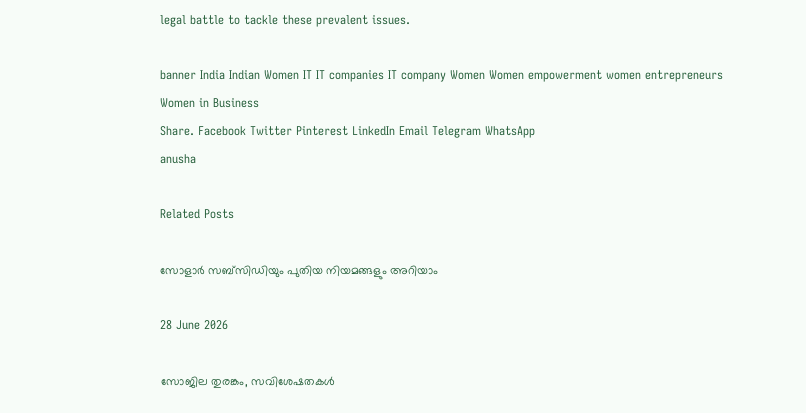legal battle to tackle these prevalent issues.

banner India Indian Women IT IT companies IT company Women Women empowerment women entrepreneurs Women in Business
Share. Facebook Twitter Pinterest LinkedIn Email Telegram WhatsApp
anusha

Related Posts

സോളാർ സബ്സിഡിയും പുതിയ നിയമങ്ങളും അറിയാം

28 June 2026

സോജില തുരങ്കം, സവിശേഷതകൾ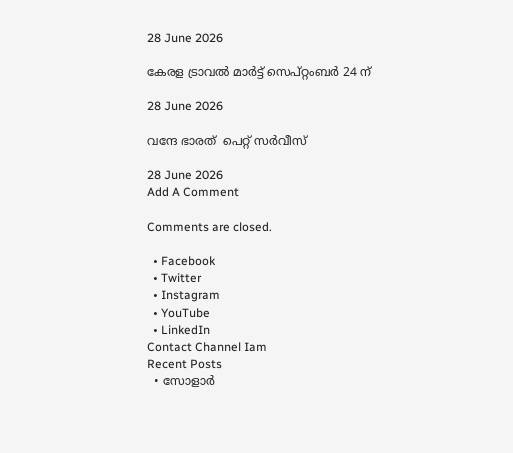28 June 2026

കേരള ട്രാവല്‍ മാര്‍ട്ട് സെപ്റ്റംബര്‍ 24 ന്

28 June 2026

വന്ദേ ഭാരത്  പെറ്റ് സർവീസ്

28 June 2026
Add A Comment

Comments are closed.

  • Facebook
  • Twitter
  • Instagram
  • YouTube
  • LinkedIn
Contact Channel Iam
Recent Posts
  • സോളാർ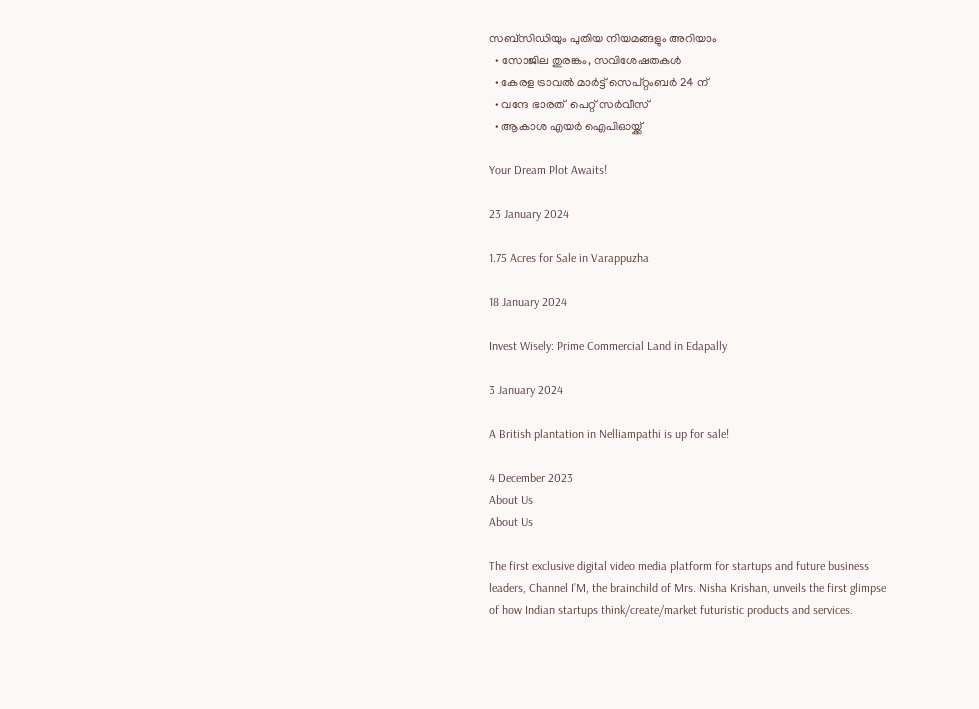സബ്സിഡിയും പുതിയ നിയമങ്ങളും അറിയാം
  • സോജില തുരങ്കം, സവിശേഷതകൾ
  • കേരള ട്രാവല്‍ മാര്‍ട്ട് സെപ്റ്റംബര്‍ 24 ന്
  • വന്ദേ ഭാരത്  പെറ്റ് സർവീസ്
  • ആകാശ എയർ ഐപിഓയ്ക്ക്

Your Dream Plot Awaits!

23 January 2024

1.75 Acres for Sale in Varappuzha

18 January 2024

Invest Wisely: Prime Commercial Land in Edapally

3 January 2024

A British plantation in Nelliampathi is up for sale!

4 December 2023
About Us
About Us

The first exclusive digital video media platform for startups and future business leaders, Channel I’M, the brainchild of Mrs. Nisha Krishan, unveils the first glimpse of how Indian startups think/create/market futuristic products and services.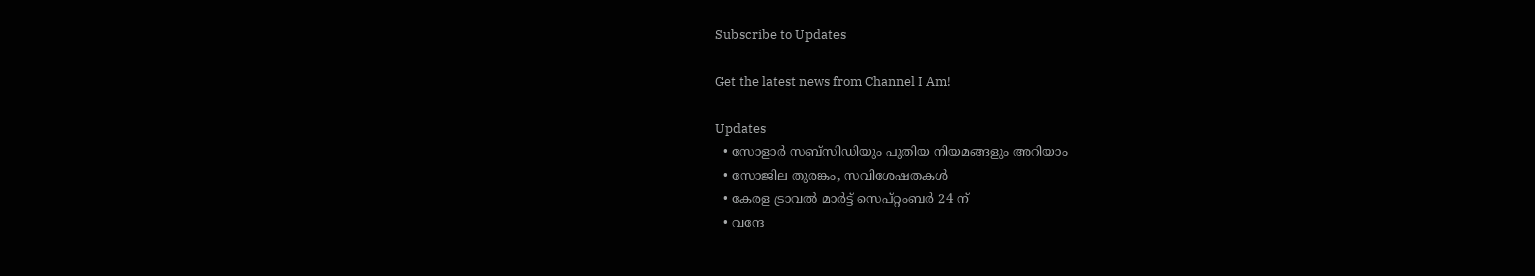Subscribe to Updates

Get the latest news from Channel I Am!

Updates
  • സോളാർ സബ്സിഡിയും പുതിയ നിയമങ്ങളും അറിയാം
  • സോജില തുരങ്കം, സവിശേഷതകൾ
  • കേരള ട്രാവല്‍ മാര്‍ട്ട് സെപ്റ്റംബര്‍ 24 ന്
  • വന്ദേ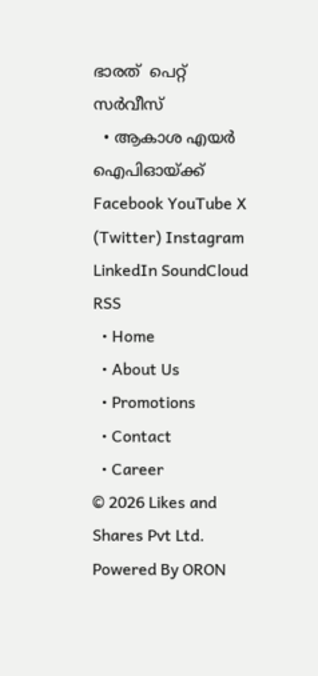ഭാരത്  പെറ്റ് സർവീസ്
  • ആകാശ എയർ ഐപിഓയ്ക്ക്
Facebook YouTube X (Twitter) Instagram LinkedIn SoundCloud RSS
  • Home
  • About Us
  • Promotions
  • Contact
  • Career
© 2026 Likes and Shares Pvt Ltd. Powered By ORON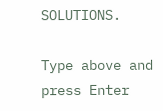SOLUTIONS.

Type above and press Enter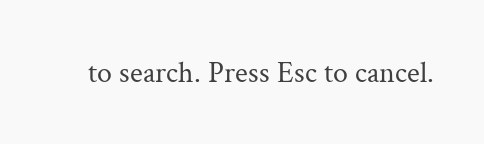to search. Press Esc to cancel.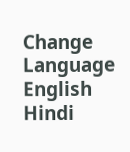Change Language
English
Hindi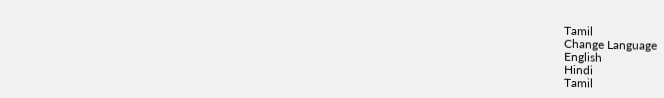Tamil
Change Language
English
Hindi
Tamil